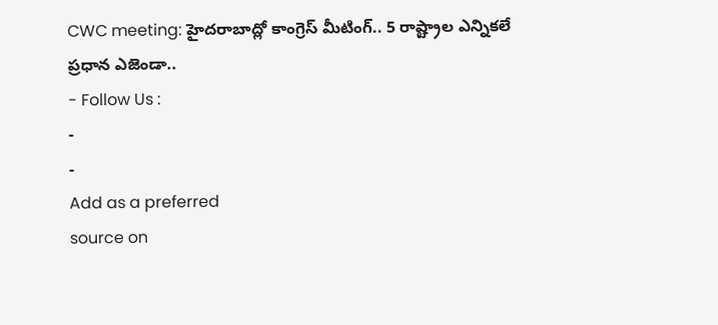CWC meeting: హైదరాబాద్లో కాంగ్రెస్ మీటింగ్.. 5 రాష్ట్రాల ఎన్నికలే ప్రధాన ఎజెండా..
- Follow Us :
-
-
Add as a preferred
source on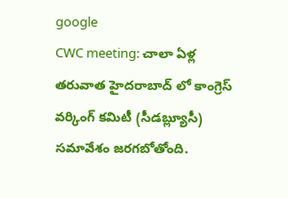google
CWC meeting: చాలా ఏళ్ల తరువాత హైదరాబాద్ లో కాంగ్రెస్ వర్కింగ్ కమిటీ (సీడబ్ల్యూసీ) సమావేశం జరగబోతోంది.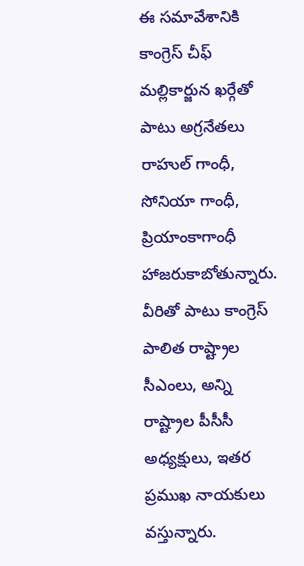ఈ సమావేశానికి కాంగ్రెస్ చీఫ్ మల్లికార్జున ఖర్గేతో పాటు అగ్రనేతలు రాహుల్ గాంధీ, సోనియా గాంధీ, ప్రియాంకాగాంధీ హాజరుకాబోతున్నారు. వీరితో పాటు కాంగ్రెస్ పాలిత రాష్ట్రాల సీఎంలు, అన్ని రాష్ట్రాల పీసీసీ అధ్యక్షులు, ఇతర ప్రముఖ నాయకులు వస్తున్నారు.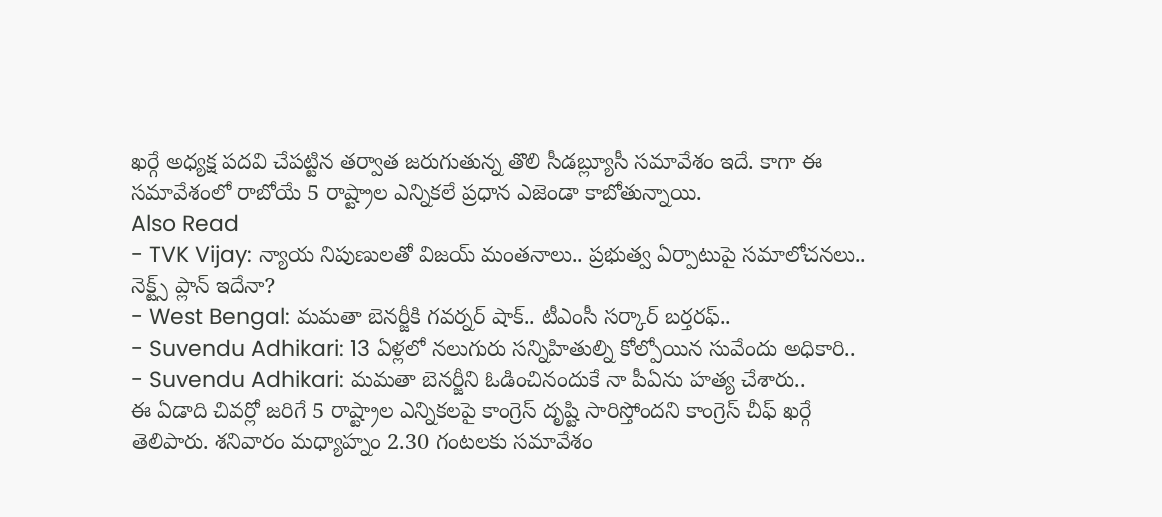ఖర్గే అధ్యక్ష పదవి చేపట్టిన తర్వాత జరుగుతున్న తొలి సీడబ్ల్యూసీ సమావేశం ఇదే. కాగా ఈ సమావేశంలో రాబోయే 5 రాష్ట్రాల ఎన్నికలే ప్రధాన ఎజెండా కాబోతున్నాయి.
Also Read
- TVK Vijay: న్యాయ నిపుణులతో విజయ్ మంతనాలు.. ప్రభుత్వ ఏర్పాటుపై సమాలోచనలు.. నెక్ట్స్ ప్లాన్ ఇదేనా?
- West Bengal: మమతా బెనర్జీకి గవర్నర్ షాక్.. టీఎంసీ సర్కార్ బర్తరఫ్..
- Suvendu Adhikari: 13 ఏళ్లలో నలుగురు సన్నిహితుల్ని కోల్పోయిన సువేందు అధికారి..
- Suvendu Adhikari: మమతా బెనర్జీని ఓడించినందుకే నా పీఏను హత్య చేశారు..
ఈ ఏడాది చివర్లో జరిగే 5 రాష్ట్రాల ఎన్నికలపై కాంగ్రెస్ దృష్టి సారిస్తోందని కాంగ్రెస్ చీఫ్ ఖర్గే తెలిపారు. శనివారం మధ్యాహ్నం 2.30 గంటలకు సమావేశం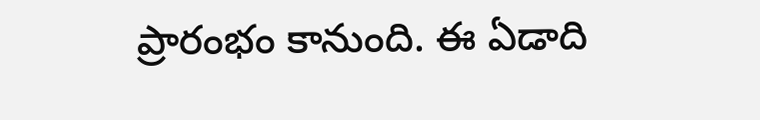ప్రారంభం కానుంది. ఈ ఏడాది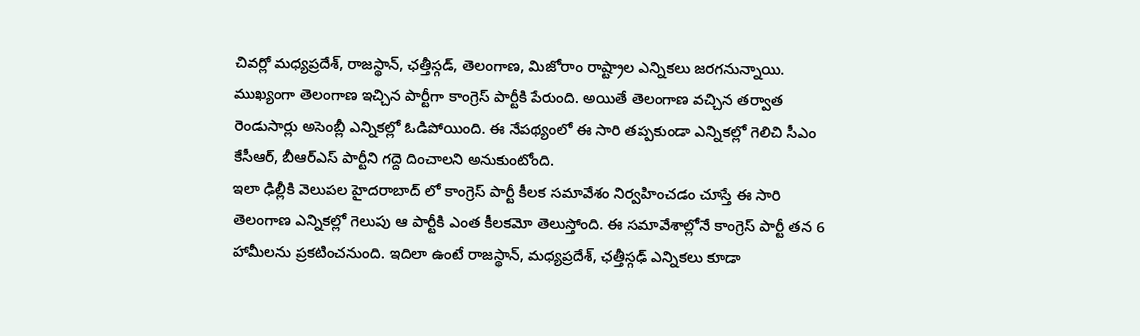చివర్లో మధ్యప్రదేశ్, రాజస్థాన్, ఛత్తీస్గడ్, తెలంగాణ, మిజోరాం రాష్ట్రాల ఎన్నికలు జరగనున్నాయి. ముఖ్యంగా తెలంగాణ ఇచ్చిన పార్టీగా కాంగ్రెస్ పార్టీకి పేరుంది. అయితే తెలంగాణ వచ్చిన తర్వాత రెండుసార్లు అసెంబ్లీ ఎన్నికల్లో ఓడిపోయింది. ఈ నేపథ్యంలో ఈ సారి తప్పకుండా ఎన్నికల్లో గెలిచి సీఎం కేసీఆర్, బీఆర్ఎస్ పార్టీని గద్దె దించాలని అనుకుంటోంది.
ఇలా ఢిల్లీకి వెలుపల హైదరాబాద్ లో కాంగ్రెస్ పార్టీ కీలక సమావేశం నిర్వహించడం చూస్తే ఈ సారి తెలంగాణ ఎన్నికల్లో గెలుపు ఆ పార్టీకి ఎంత కీలకమో తెలుస్తోంది. ఈ సమావేశాల్లోనే కాంగ్రెస్ పార్టీ తన 6 హామీలను ప్రకటించనుంది. ఇదిలా ఉంటే రాజస్థాన్, మధ్యప్రదేశ్, ఛత్తీస్గఢ్ ఎన్నికలు కూడా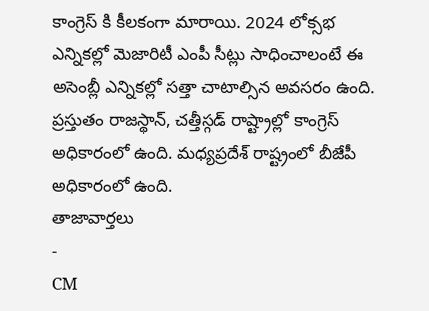కాంగ్రెస్ కి కీలకంగా మారాయి. 2024 లోక్సభ ఎన్నికల్లో మెజారిటీ ఎంపీ సీట్లు సాధించాలంటే ఈ అసెంబ్లీ ఎన్నికల్లో సత్తా చాటాల్సిన అవసరం ఉంది. ప్రస్తుతం రాజస్థాన్, చత్తీస్గడ్ రాష్ట్రాల్లో కాంగ్రెస్ అధికారంలో ఉంది. మధ్యప్రదేశ్ రాష్ట్రంలో బీజేపీ అధికారంలో ఉంది.
తాజావార్తలు
-
CM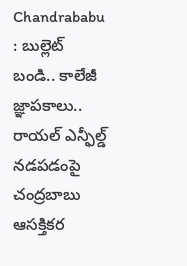Chandrababu : బుల్లెట్ బండి.. కాలేజీ జ్ఞాపకాలు.. రాయల్ ఎన్ఫీల్డ్ నడపడంపై చంద్రబాబు ఆసక్తికర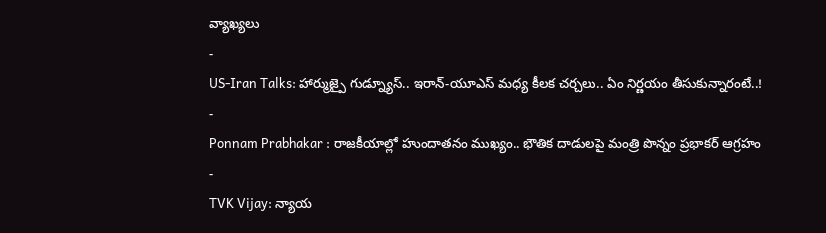వ్యాఖ్యలు
-
US-Iran Talks: హార్ముజ్పై గుడ్న్యూస్.. ఇరాన్-యూఎస్ మధ్య కీలక చర్చలు.. ఏం నిర్ణయం తీసుకున్నారంటే..!
-
Ponnam Prabhakar : రాజకీయాల్లో హుందాతనం ముఖ్యం.. భౌతిక దాడులపై మంత్రి పొన్నం ప్రభాకర్ ఆగ్రహం
-
TVK Vijay: న్యాయ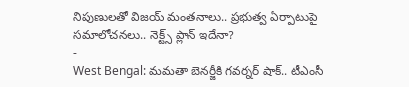నిపుణులతో విజయ్ మంతనాలు.. ప్రభుత్వ ఏర్పాటుపై సమాలోచనలు.. నెక్ట్స్ ప్లాన్ ఇదేనా?
-
West Bengal: మమతా బెనర్జీకి గవర్నర్ షాక్.. టీఎంసీ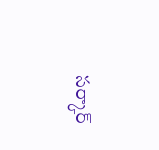సర్కార్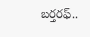బర్తరఫ్..